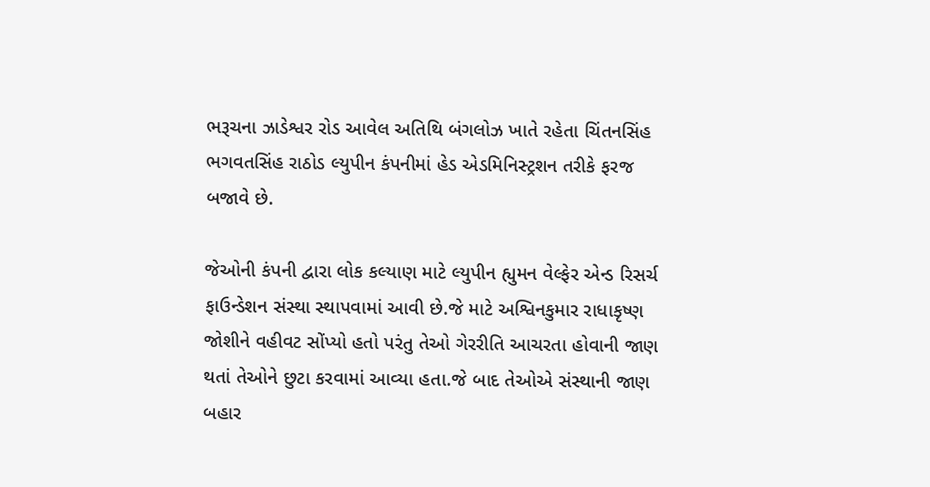ભરૂચના ઝાડેશ્વર રોડ આવેલ અતિથિ બંગલોઝ ખાતે રહેતા ચિંતનસિંહ ભગવતસિંહ રાઠોડ લ્યુપીન કંપનીમાં હેડ એડમિનિસ્ટ્રશન તરીકે ફરજ બજાવે છે.

જેઓની કંપની દ્વારા લોક કલ્યાણ માટે લ્યુપીન હ્યુમન વેલ્ફેર એન્ડ રિસર્ચ ફાઉન્ડેશન સંસ્થા સ્થાપવામાં આવી છે.જે માટે અશ્વિનકુમાર રાધાકૃષ્ણ જોશીને વહીવટ સોંપ્યો હતો પરંતુ તેઓ ગેરરીતિ આચરતા હોવાની જાણ થતાં તેઓને છુટા કરવામાં આવ્યા હતા.જે બાદ તેઓએ સંસ્થાની જાણ બહાર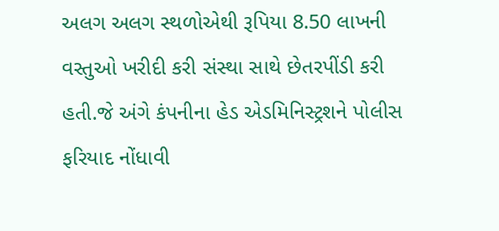અલગ અલગ સ્થળોએથી રૂપિયા 8.50 લાખની વસ્તુઓ ખરીદી કરી સંસ્થા સાથે છેતરપીંડી કરી હતી.જે અંગે કંપનીના હેડ એડમિનિસ્ટ્રશને પોલીસ ફરિયાદ નોંધાવી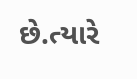છે.ત્યારે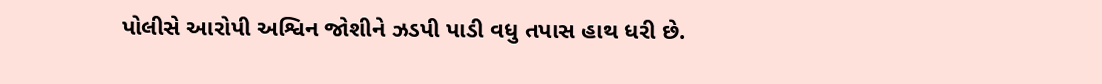પોલીસે આરોપી અશ્વિન જોશીને ઝડપી પાડી વધુ તપાસ હાથ ધરી છે.